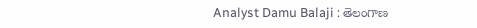Analyst Damu Balaji : తెలంగాణ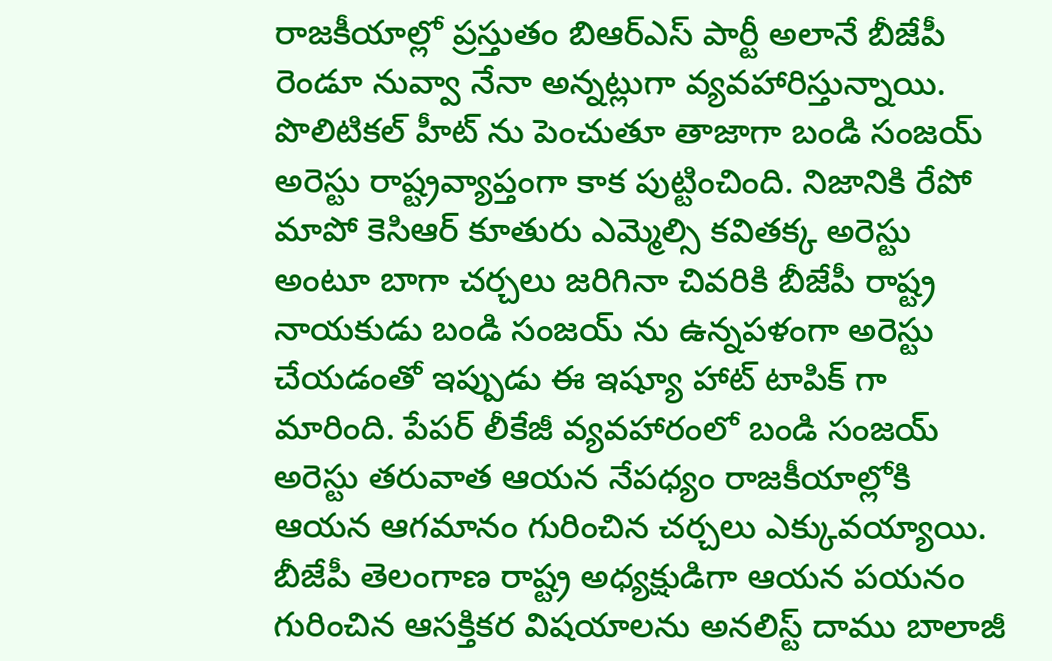రాజకీయాల్లో ప్రస్తుతం బిఆర్ఎస్ పార్టీ అలానే బీజేపీ రెండూ నువ్వా నేనా అన్నట్లుగా వ్యవహారిస్తున్నాయి. పొలిటికల్ హీట్ ను పెంచుతూ తాజాగా బండి సంజయ్ అరెస్టు రాష్ట్రవ్యాప్తంగా కాక పుట్టించింది. నిజానికి రేపో మాపో కెసిఆర్ కూతురు ఎమ్మెల్సి కవితక్క అరెస్టు అంటూ బాగా చర్చలు జరిగినా చివరికి బీజేపీ రాష్ట్ర నాయకుడు బండి సంజయ్ ను ఉన్నపళంగా అరెస్టు చేయడంతో ఇప్పుడు ఈ ఇష్యూ హాట్ టాపిక్ గా మారింది. పేపర్ లీకేజీ వ్యవహారంలో బండి సంజయ్ అరెస్టు తరువాత ఆయన నేపధ్యం రాజకీయాల్లోకి ఆయన ఆగమానం గురించిన చర్చలు ఎక్కువయ్యాయి. బీజేపీ తెలంగాణ రాష్ట్ర అధ్యక్షుడిగా ఆయన పయనం గురించిన ఆసక్తికర విషయాలను అనలిస్ట్ దాము బాలాజీ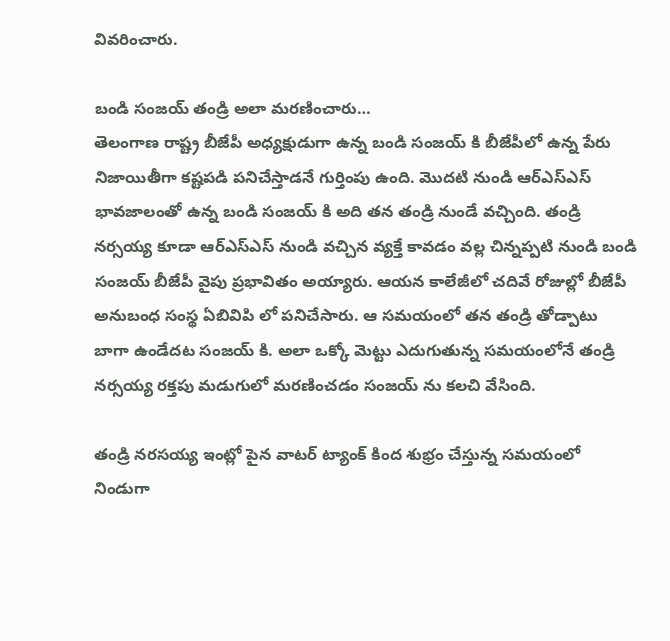వివరించారు.

బండి సంజయ్ తండ్రి అలా మరణించారు…
తెలంగాణ రాష్ట్ర బీజేపీ అధ్యక్షుడుగా ఉన్న బండి సంజయ్ కి బీజేపీలో ఉన్న పేరు నిజాయితీగా కష్టపడి పనిచేస్తాడనే గుర్తింపు ఉంది. మొదటి నుండి ఆర్ఎస్ఎస్ భావజాలంతో ఉన్న బండి సంజయ్ కి అది తన తండ్రి నుండే వచ్చింది. తండ్రి నర్సయ్య కూడా ఆర్ఎస్ఎస్ నుండి వచ్చిన వ్యక్తే కావడం వల్ల చిన్నప్పటి నుండి బండి సంజయ్ బీజేపీ వైపు ప్రభావితం అయ్యారు. ఆయన కాలేజీలో చదివే రోజుల్లో బీజేపీ అనుబంధ సంస్థ ఏబివిపి లో పనిచేసారు. ఆ సమయంలో తన తండ్రి తోడ్పాటు బాగా ఉండేదట సంజయ్ కి. అలా ఒక్కో మెట్టు ఎదుగుతున్న సమయంలోనే తండ్రి నర్సయ్య రక్తపు మడుగులో మరణించడం సంజయ్ ను కలచి వేసింది.

తండ్రి నరసయ్య ఇంట్లో పైన వాటర్ ట్యాంక్ కింద శుభ్రం చేస్తున్న సమయంలో నిండుగా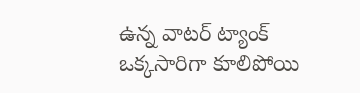ఉన్న వాటర్ ట్యాంక్ ఒక్కసారిగా కూలిపోయి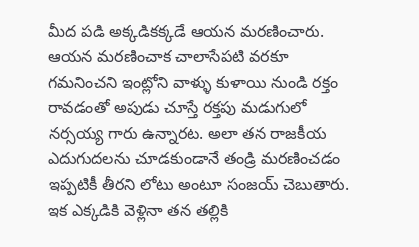మీద పడి అక్కడికక్కడే ఆయన మరణించారు. ఆయన మరణించాక చాలాసేపటి వరకూ గమనించని ఇంట్లోని వాళ్ళు కుళాయి నుండి రక్తం రావడంతో అపుడు చూస్తే రక్తపు మడుగులో నర్సయ్య గారు ఉన్నారట. అలా తన రాజకీయ ఎదుగుదలను చూడకుండానే తండ్రి మరణించడం ఇప్పటికీ తీరని లోటు అంటూ సంజయ్ చెబుతారు. ఇక ఎక్కడికి వెళ్లినా తన తల్లికి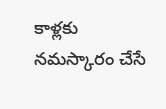కాళ్లకు నమస్కారం చేసే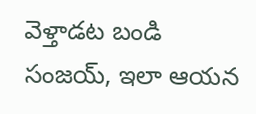వెళ్తాడట బండి సంజయ్, ఇలా ఆయన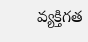వ్యక్తిగత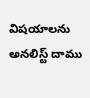విషయాలను అనలిస్ట్ దాము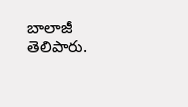బాలాజీ తెలిపారు.